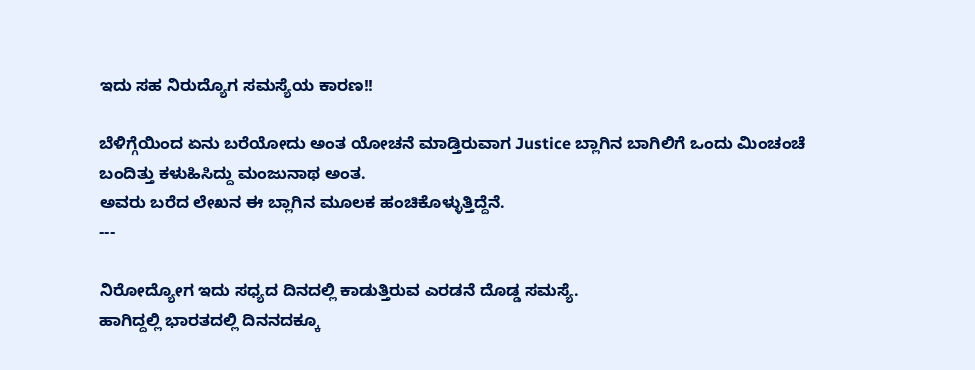ಇದು ಸಹ ನಿರುದ್ಯೊಗ ಸಮಸ್ಯೆಯ ಕಾರಣ!!

ಬೆಳಿಗ್ಗೆಯಿಂದ ಏನು ಬರೆಯೋದು ಅಂತ ಯೋಚನೆ ಮಾಡ್ತಿರುವಾಗ Justice ಬ್ಲಾಗಿನ ಬಾಗಿಲಿಗೆ ಒಂದು ಮಿಂಚಂಚೆ ಬಂದಿತ್ತು ಕಳುಹಿಸಿದ್ದು ಮಂಜುನಾಥ ಅಂತ.
ಅವರು ಬರೆದ ಲೇಖನ ಈ ಬ್ಲಾಗಿನ ಮೂಲಕ ಹಂಚಿಕೊಳ್ಳುತ್ತಿದ್ದೆನೆ.
---

ನಿರೋದ್ಯೋಗ ಇದು ಸಧ್ಯದ ದಿನದಲ್ಲಿ ಕಾಡುತ್ತಿರುವ ಎರಡನೆ ದೊಡ್ಡ ಸಮಸ್ಯೆ.
ಹಾಗಿದ್ದಲ್ಲಿ ಭಾರತದಲ್ಲಿ ದಿನನದಕ್ಕೂ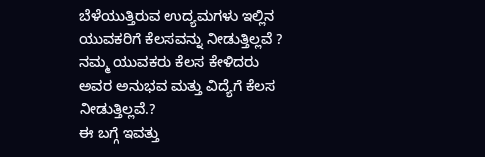ಬೆಳೆಯುತ್ತಿರುವ ಉದ್ಯಮಗಳು ಇಲ್ಲಿನ ಯುವಕರಿಗೆ ಕೆಲಸವನ್ನು ನೀಡುತ್ತಿಲ್ಲವೆ ?  ನಮ್ಮ ಯುವಕರು ಕೆಲಸ ಕೇಳಿದರು ಅವರ ಅನುಭವ ಮತ್ತು ವಿದ್ಯೆಗೆ ಕೆಲಸ ನೀಡುತ್ತಿಲ್ಲವೆ.?
ಈ ಬಗ್ಗೆ ಇವತ್ತು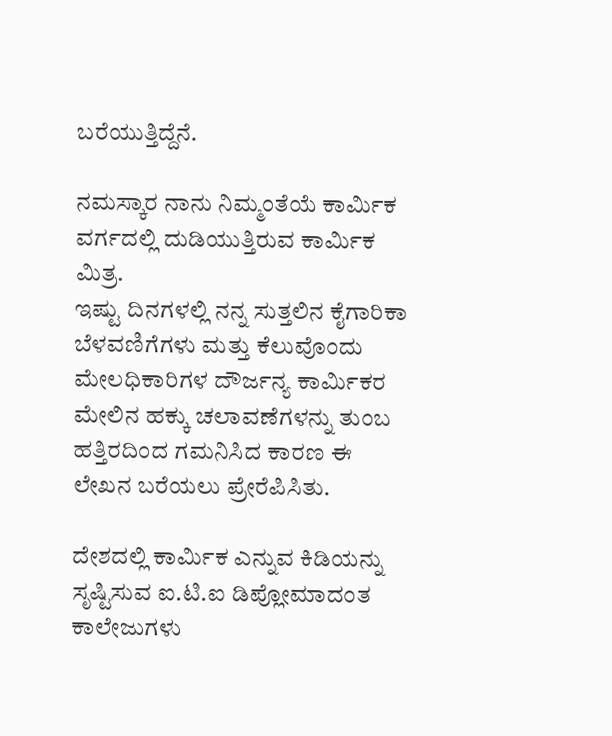ಬರೆಯುತ್ತಿದ್ದೆನೆ.

ನಮಸ್ಕಾರ ನಾನು ನಿಮ್ಮಂತೆಯೆ ಕಾರ್ಮಿಕ ವರ್ಗದಲ್ಲಿ ದುಡಿಯುತ್ತಿರುವ ಕಾರ್ಮಿಕ ಮಿತ್ರ.
ಇಷ್ಟು ದಿನಗಳಲ್ಲಿ ನನ್ನ ಸುತ್ತಲಿನ ಕೈಗಾರಿಕಾ ಬೆಳವಣಿಗೆಗಳು ಮತ್ತು ಕೆಲುವೊಂದು ಮೇಲಧಿಕಾರಿಗಳ ದೌರ್ಜನ್ಯ ಕಾರ್ಮಿಕರ ಮೇಲಿನ ಹಕ್ಕು ಚಲಾವಣೆಗಳನ್ನು ತುಂಬ ಹತ್ತಿರದಿಂದ ಗಮನಿಸಿದ ಕಾರಣ ಈ ಲೇಖನ ಬರೆಯಲು ಪ್ರೇರೆಪಿಸಿತು.

ದೇಶದಲ್ಲಿ ಕಾರ್ಮಿಕ ಎನ್ನುವ ಕಿಡಿಯನ್ನು ಸೃಷ್ಟಿಸುವ ಐ.ಟಿ.ಐ ಡಿಪ್ಲೋಮಾದಂತ ಕಾಲೇಜುಗಳು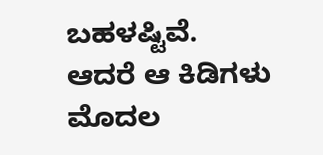ಬಹಳಷ್ಟಿವೆ.
ಆದರೆ ಆ ಕಿಡಿಗಳು ಮೊದಲ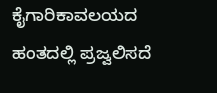ಕೈಗಾರಿಕಾವಲಯದ ಹಂತದಲ್ಲಿ ಪ್ರಜ್ವಲಿಸದೆ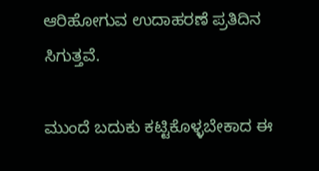ಆರಿಹೋಗುವ ಉದಾಹರಣೆ ಪ್ರತಿದಿನ ಸಿಗುತ್ತವೆ.

ಮುಂದೆ ಬದುಕು ಕಟ್ಟಿಕೊಳ್ಳಬೇಕಾದ ಈ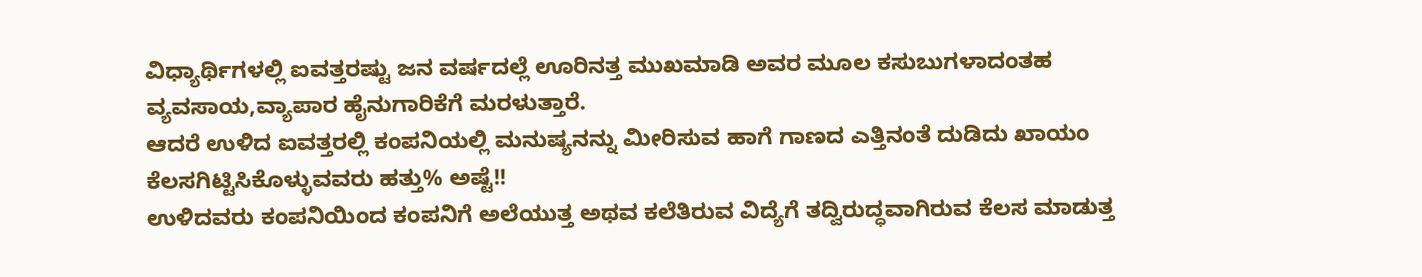ವಿಧ್ಯಾರ್ಥಿಗಳಲ್ಲಿ ಐವತ್ತರಷ್ಟು ಜನ ವರ್ಷದಲ್ಲೆ ಊರಿನತ್ತ ಮುಖಮಾಡಿ ಅವರ ಮೂಲ ಕಸುಬುಗಳಾದಂತಹ  ವ್ಯವಸಾಯ,ವ್ಯಾಪಾರ ಹೈನುಗಾರಿಕೆಗೆ ಮರಳುತ್ತಾರೆ.
ಆದರೆ ಉಳಿದ ಐವತ್ತರಲ್ಲಿ ಕಂಪನಿಯಲ್ಲಿ ಮನುಷ್ಯನನ್ನು ಮೀರಿಸುವ ಹಾಗೆ ಗಾಣದ ಎತ್ತಿನಂತೆ ದುಡಿದು ಖಾಯಂ ಕೆಲಸಗಿಟ್ಟಿಸಿಕೊಳ್ಳುವವರು ಹತ್ತು% ಅಷ್ಟೆ!!
ಉಳಿದವರು ಕಂಪನಿಯಿಂದ ಕಂಪನಿಗೆ ಅಲೆಯುತ್ತ ಅಥವ ಕಲೆತಿರುವ ವಿದ್ಯೆಗೆ ತದ್ವಿರುದ್ಧವಾಗಿರುವ ಕೆಲಸ ಮಾಡುತ್ತ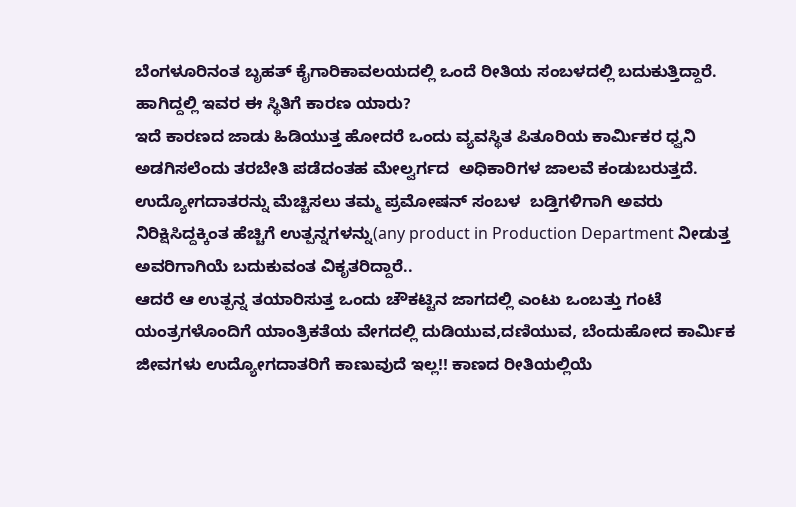ಬೆಂಗಳೂರಿನಂತ ಬೃಹತ್ ಕೈಗಾರಿಕಾವಲಯದಲ್ಲಿ ಒಂದೆ ರೀತಿಯ ಸಂಬಳದಲ್ಲಿ ಬದುಕುತ್ತಿದ್ದಾರೆ.
ಹಾಗಿದ್ದಲ್ಲಿ ಇವರ ಈ ಸ್ಥಿತಿಗೆ ಕಾರಣ ಯಾರು?
ಇದೆ ಕಾರಣದ ಜಾಡು ಹಿಡಿಯುತ್ತ ಹೋದರೆ ಒಂದು ವ್ಯವಸ್ಥಿತ ಪಿತೂರಿಯ ಕಾರ್ಮಿಕರ ಧ್ವನಿ ಅಡಗಿಸಲೆಂದು ತರಬೇತಿ ಪಡೆದಂತಹ ಮೇಲ್ವರ್ಗದ  ಅಧಿಕಾರಿಗಳ ಜಾಲವೆ ಕಂಡುಬರುತ್ತದೆ.
ಉದ್ಯೋಗದಾತರನ್ನು ಮೆಚ್ಚಿಸಲು ತಮ್ಮ ಪ್ರಮೋಷನ್ ಸಂಬಳ  ಬಡ್ತಿಗಳಿಗಾಗಿ ಅವರು ನಿರಿಕ್ಷಿಸಿದ್ದಕ್ಕಿಂತ ಹೆಚ್ಚಿಗೆ ಉತ್ಪನ್ನಗಳನ್ನು(any product in Production Department ನೀಡುತ್ತ ಅವರಿಗಾಗಿಯೆ ಬದುಕುವಂತ ವಿಕೃತರಿದ್ದಾರೆ..
ಆದರೆ ಆ ಉತ್ಪನ್ನ ತಯಾರಿಸುತ್ತ ಒಂದು ಚೌಕಟ್ಟಿನ ಜಾಗದಲ್ಲಿ ಎಂಟು ಒಂಬತ್ತು ಗಂಟೆ ಯಂತ್ರಗಳೊಂದಿಗೆ ಯಾಂತ್ರಿಕತೆಯ ವೇಗದಲ್ಲಿ ದುಡಿಯುವ,ದಣಿಯುವ, ಬೆಂದುಹೋದ ಕಾರ್ಮಿಕ ಜೀವಗಳು ಉದ್ಯೋಗದಾತರಿಗೆ ಕಾಣುವುದೆ ಇಲ್ಲ!! ಕಾಣದ ರೀತಿಯಲ್ಲಿಯೆ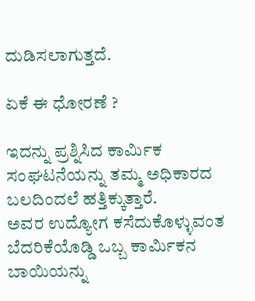ದುಡಿಸಲಾಗುತ್ತದೆ.

ಏಕೆ ಈ ಧೋರಣೆ ?

ಇದನ್ನು ಪ್ರಶ್ನಿಸಿದ ಕಾರ್ಮಿಕ ಸಂಘಟನೆಯನ್ನು ತಮ್ಮ ಅಧಿಕಾರದ ಬಲದಿಂದಲೆ ಹತ್ತಿಕ್ಕುತ್ತಾರೆ.
ಅವರ ಉದ್ಯೋಗ ಕಸೆದುಕೊಳ್ಳುವಂತ ಬೆದರಿಕೆಯೊಡ್ಡಿ ಒಬ್ಬ ಕಾರ್ಮಿಕನ ಬಾಯಿಯನ್ನು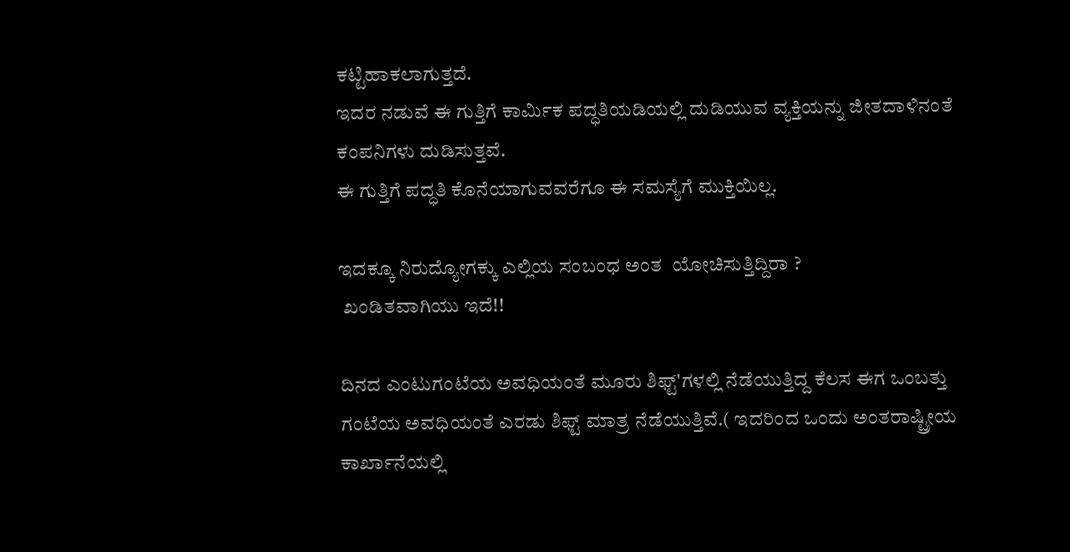ಕಟ್ಟಿಹಾಕಲಾಗುತ್ತದೆ.
ಇದರ ನಡುವೆ ಈ ಗುತ್ತಿಗೆ ಕಾರ್ಮಿಕ ಪದ್ಧತಿಯಡಿಯಲ್ಲಿ ದುಡಿಯುವ ವ್ಯಕ್ತಿಯನ್ನು ಜೀತದಾಳಿನಂತೆ ಕಂಪನಿಗಳು ದುಡಿಸುತ್ತವೆ.
ಈ ಗುತ್ತಿಗೆ ಪದ್ಧತಿ ಕೊನೆಯಾಗುವವರೆಗೂ ಈ ಸಮಸ್ಯೆಗೆ ಮುಕ್ತಿಯಿಲ್ಲ.

ಇದಕ್ಕೂ ನಿರುದ್ಯೋಗಕ್ಕು ಎಲ್ಲಿಯ ಸಂಬಂಧ ಅಂತ  ಯೋಚಿಸುತ್ತಿದ್ದಿರಾ ?
 ಖಂಡಿತವಾಗಿಯು ಇದೆ!!

ದಿನದ ಎಂಟುಗಂಟೆಯ ಅವಧಿಯಂತೆ ಮೂರು ಶಿಫ್ಟ್'ಗಳಲ್ಲಿ ನೆಡೆಯುತ್ತಿದ್ದ ಕೆಲಸ ಈಗ ಒಂಬತ್ತು ಗಂಟೆಯ ಅವಧಿಯಂತೆ ಎರಡು ಶಿಫ್ಟ್ ಮಾತ್ರ ನೆಡೆಯುತ್ತಿವೆ.( ಇದರಿಂದ ಒಂದು ಅಂತರಾಷ್ಟ್ರೀಯ ಕಾರ್ಖಾನೆಯಲ್ಲಿ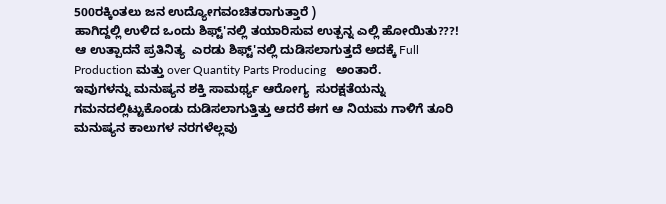500ರಕ್ಕಿಂತಲು ಜನ ಉದ್ಯೋಗವಂಚಿತರಾಗುತ್ತಾರೆ )
ಹಾಗಿದ್ದಲ್ಲಿ ಉಳಿದ ಒಂದು ಶಿಫ್ಟ್'ನಲ್ಲಿ ತಯಾರಿಸುವ ಉತ್ಪನ್ನ ಎಲ್ಲಿ ಹೋಯಿತು???!
ಆ ಉತ್ಪಾದನೆ ಪ್ರತಿನಿತ್ಯ  ಎರಡು ಶಿಫ್ಟ್'ನಲ್ಲಿ ದುಡಿಸಲಾಗುತ್ತದೆ ಅದಕ್ಕೆ Full Production ಮತ್ತು over Quantity Parts Producing   ಅಂತಾರೆ.
ಇವುಗಳನ್ನು ಮನುಷ್ಯನ ಶಕ್ತಿ ಸಾಮರ್ಥ್ಯ ಆರೋಗ್ಯ  ಸುರಕ್ಷತೆಯನ್ನು ಗಮನದಲ್ಲಿಟ್ಟುಕೊಂಡು ದುಡಿಸಲಾಗುತ್ತಿತ್ತು ಆದರೆ ಈಗ ಆ ನಿಯಮ ಗಾಳಿಗೆ ತೂರಿ ಮನುಷ್ಯನ ಕಾಲುಗಳ ನರಗಳೆಲ್ಲವು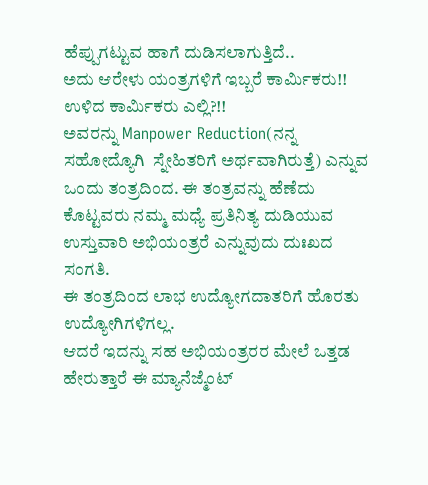ಹೆಪ್ಪುಗಟ್ಟುವ ಹಾಗೆ ದುಡಿಸಲಾಗುತ್ತಿದೆ..
ಅದು ಆರೇಳು ಯಂತ್ರಗಳಿಗೆ ಇಬ್ಬರೆ ಕಾರ್ಮಿಕರು!!
ಉಳಿದ ಕಾರ್ಮಿಕರು ಎಲ್ಲಿ?!!
ಅವರನ್ನು Manpower Reduction(ನನ್ನ  ಸಹೋದ್ಯೊಗಿ  ಸ್ನೇಹಿತರಿಗೆ ಅರ್ಥವಾಗಿರುತ್ತೆ) ಎನ್ನುವ ಒಂದು ತಂತ್ರದಿಂದ. ಈ ತಂತ್ರವನ್ನು ಹೆಣೆದು ಕೊಟ್ಟವರು ನಮ್ಮ ಮಧ್ಯೆ ಪ್ರತಿನಿತ್ಯ ದುಡಿಯುವ ಉಸ್ತುವಾರಿ ಅಭಿಯಂತ್ರರೆ ಎನ್ನುವುದು ದುಃಖದ ಸಂಗತಿ.
ಈ ತಂತ್ರದಿಂದ ಲಾಭ ಉದ್ಯೋಗದಾತರಿಗೆ ಹೊರತು ಉದ್ಯೋಗಿಗಳಿಗಲ್ಲ.
ಆದರೆ ಇದನ್ನು ಸಹ ಅಭಿಯಂತ್ರರರ ಮೇಲೆ ಒತ್ತಡ ಹೇರುತ್ತಾರೆ ಈ ಮ್ಯಾನೆಜ್ಮೆಂಟ್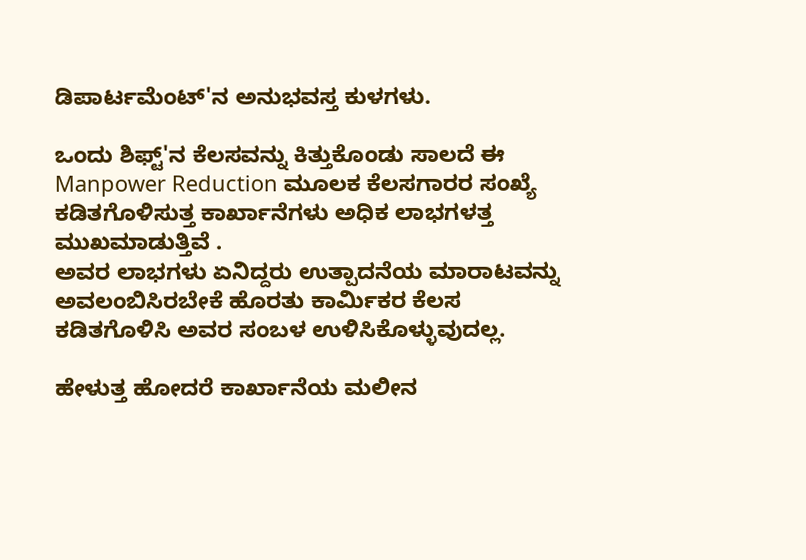ಡಿಪಾರ್ಟಮೆಂಟ್'ನ ಅನುಭವಸ್ತ ಕುಳಗಳು.

ಒಂದು ಶಿಫ್ಟ್'ನ ಕೆಲಸವನ್ನು ಕಿತ್ತುಕೊಂಡು ಸಾಲದೆ ಈ Manpower Reduction ಮೂಲಕ ಕೆಲಸಗಾರರ ಸಂಖ್ಯೆ ಕಡಿತಗೊಳಿಸುತ್ತ ಕಾರ್ಖಾನೆಗಳು ಅಧಿಕ ಲಾಭಗಳತ್ತ ಮುಖಮಾಡುತ್ತಿವೆ .
ಅವರ ಲಾಭಗಳು ಏನಿದ್ದರು ಉತ್ಪಾದನೆಯ ಮಾರಾಟವನ್ನು ಅವಲಂಬಿಸಿರಬೇಕೆ ಹೊರತು ಕಾರ್ಮಿಕರ ಕೆಲಸ ಕಡಿತಗೊಳಿಸಿ ಅವರ ಸಂಬಳ ಉಳಿಸಿಕೊಳ್ಳುವುದಲ್ಲ.

ಹೇಳುತ್ತ ಹೋದರೆ ಕಾರ್ಖಾನೆಯ ಮಲೀನ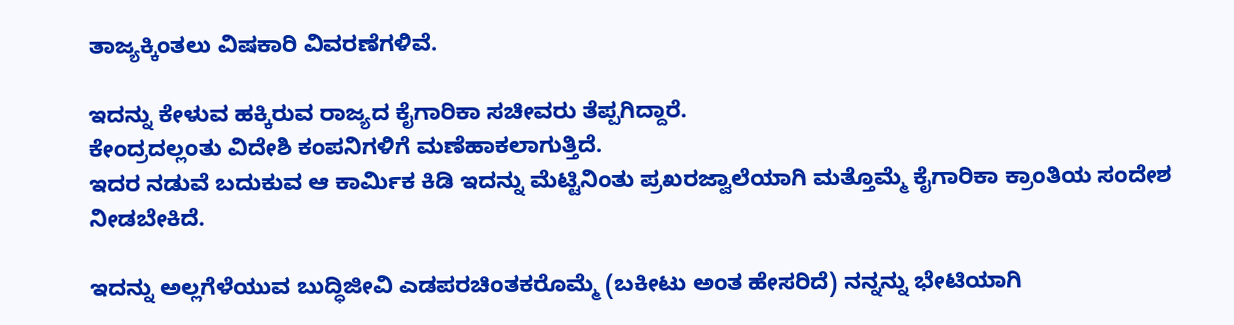ತಾಜ್ಯಕ್ಕಿಂತಲು ವಿಷಕಾರಿ ವಿವರಣೆಗಳಿವೆ.

ಇದನ್ನು ಕೇಳುವ ಹಕ್ಕಿರುವ ರಾಜ್ಯದ ಕೈಗಾರಿಕಾ ಸಚೀವರು ತೆಪ್ಪಗಿದ್ದಾರೆ.
ಕೇಂದ್ರದಲ್ಲಂತು ವಿದೇಶಿ ಕಂಪನಿಗಳಿಗೆ ಮಣೆಹಾಕಲಾಗುತ್ತಿದೆ.
ಇದರ ನಡುವೆ ಬದುಕುವ ಆ ಕಾರ್ಮಿಕ ಕಿಡಿ ಇದನ್ನು ಮೆಟ್ಟಿನಿಂತು ಪ್ರಖರಜ್ವಾಲೆಯಾಗಿ ಮತ್ತೊಮ್ಮೆ ಕೈಗಾರಿಕಾ ಕ್ರಾಂತಿಯ ಸಂದೇಶ ನೀಡಬೇಕಿದೆ.

ಇದನ್ನು ಅಲ್ಲಗೆಳೆಯುವ ಬುದ್ಧಿಜೀವಿ ಎಡಪರಚಿಂತಕರೊಮ್ಮೆ (ಬಕೀಟು ಅಂತ ಹೇಸರಿದೆ) ನನ್ನನ್ನು ಭೇಟಿಯಾಗಿ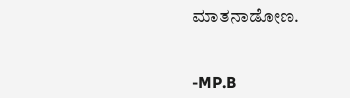ಮಾತನಾಡೋಣ.


-MP.B